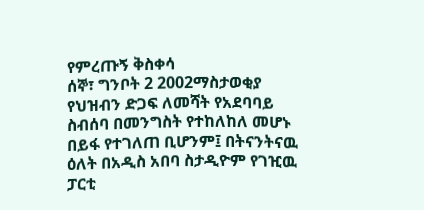የምረጡኝ ቅስቀሳ
ሰኞ፣ ግንቦት 2 2002ማስታወቂያ
የህዝብን ድጋፍ ለመሻት የአደባባይ ስብሰባ በመንግስት የተከለከለ መሆኑ በይፋ የተገለጠ ቢሆንም፤ በትናንትናዉ ዕለት በአዲስ አበባ ስታዲዮም የገዢዉ ፓርቲ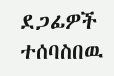ደጋፊዎች ተሰባስበዉ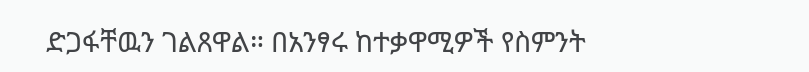ድጋፋቸዉን ገልጸዋል። በአንፃሩ ከተቃዋሚዎች የስምንት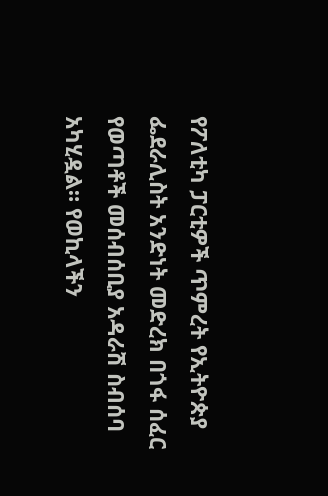የፖለቲካ ፓርቲዎች ጥምረት የኢትዮጵያ ፌደራሊስት አንድነት መድረክ በጎፋ ሰፈር የወጣቶች መሰብሰቢያ አዳራሽ ስብሰባ አካሂዷል። የወኪላችን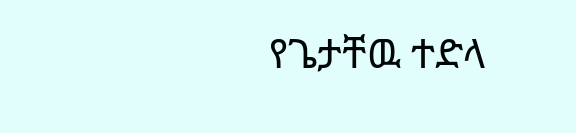የጌታቸዉ ተድላ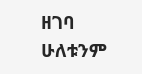ዘገባ ሁለቱንም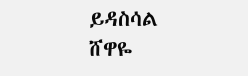ይዳስሳል
ሸዋዬ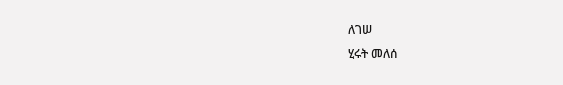ለገሠ
ሂሩት መለሰ